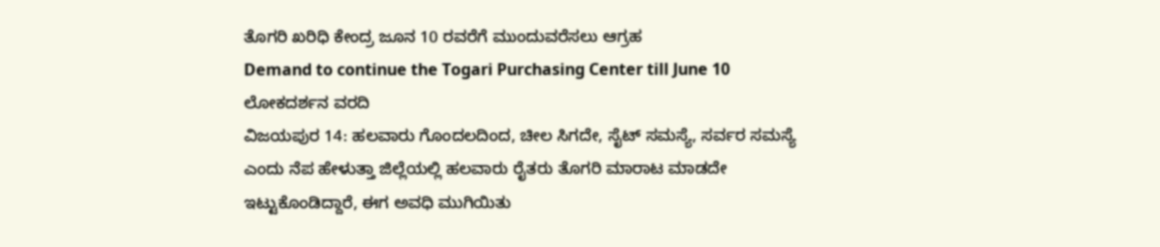ತೊಗರಿ ಖರಿಧಿ ಕೇಂದ್ರ ಜೂನ 10 ರವರೆಗೆ ಮುಂದುವರೆಸಲು ಆಗ್ರಹ
Demand to continue the Togari Purchasing Center till June 10
ಲೋಕದರ್ಶನ ವರದಿ
ವಿಜಯಪುರ 14: ಹಲವಾರು ಗೊಂದಲದಿಂದ, ಚೀಲ ಸಿಗದೇ, ಸೈಟ್ ಸಮಸ್ಯೆ, ಸರ್ವರ ಸಮಸ್ಯೆ ಎಂದು ನೆಪ ಹೇಳುತ್ತಾ ಜಿಲ್ಲೆಯಲ್ಲಿ ಹಲವಾರು ರೈತರು ತೊಗರಿ ಮಾರಾಟ ಮಾಡದೇ ಇಟ್ಟುಕೊಂಡಿದ್ದಾರೆ, ಈಗ ಅವಧಿ ಮುಗಿಯಿತು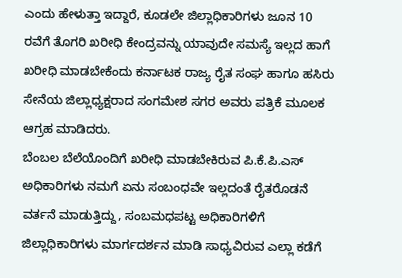ಎಂದು ಹೇಳುತ್ತಾ ಇದ್ದಾರೆ, ಕೂಡಲೇ ಜಿಲ್ಲಾಧಿಕಾರಿಗಳು ಜೂನ 10 ರವೆಗೆ ತೊಗರಿ ಖರೀಧಿ ಕೇಂದ್ರವನ್ನು ಯಾವುದೇ ಸಮಸ್ಯೆ ಇಲ್ಲದ ಹಾಗೆ ಖರೀಧಿ ಮಾಡಬೇಕೆಂದು ಕರ್ನಾಟಕ ರಾಜ್ಯ ರೈತ ಸಂಘ ಹಾಗೂ ಹಸಿರು ಸೇನೆಯ ಜಿಲ್ಲಾಧ್ಯಕ್ಷರಾದ ಸಂಗಮೇಶ ಸಗರ ಅವರು ಪತ್ರಿಕೆ ಮೂಲಕ ಆಗ್ರಹ ಮಾಡಿದರು.
ಬೆಂಬಲ ಬೆಲೆಯೊಂದಿಗೆ ಖರೀಧಿ ಮಾಡಬೇಕಿರುವ ಪಿ.ಕೆ.ಪಿ.ಎಸ್ ಅಧಿಕಾರಿಗಳು ನಮಗೆ ಏನು ಸಂಬಂಧವೇ ಇಲ್ಲದಂತೆ ರೈತರೊಡನೆ ವರ್ತನೆ ಮಾಡುತ್ತಿದ್ದು, ಸಂಬಮಧಪಟ್ಟ ಅಧಿಕಾರಿಗಳಿಗೆ ಜಿಲ್ಲಾಧಿಕಾರಿಗಳು ಮಾರ್ಗದರ್ಶನ ಮಾಡಿ ಸಾಧ್ಯವಿರುವ ಎಲ್ಲಾ ಕಡೆಗೆ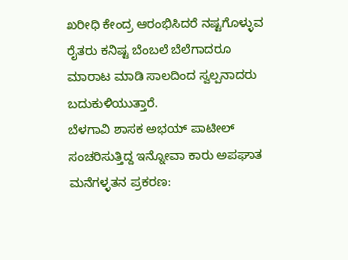ಖರೀಧಿ ಕೇಂದ್ರ ಆರಂಭಿಸಿದರೆ ನಷ್ಟಗೊಳ್ಳುವ ರೈತರು ಕನಿಷ್ಟ ಬೆಂಬಲೆ ಬೆಲೆಗಾದರೂ ಮಾರಾಟ ಮಾಡಿ ಸಾಲದಿಂದ ಸ್ವಲ್ಪನಾದರು ಬದುಕುಳಿಯುತ್ತಾರೆ.
ಬೆಳಗಾವಿ ಶಾಸಕ ಅಭಯ್ ಪಾಟೀಲ್ ಸಂಚರಿಸುತ್ತಿದ್ದ ಇನ್ನೋವಾ ಕಾರು ಅಪಘಾತ
ಮನೆಗಳ್ಳತನ ಪ್ರಕರಣ: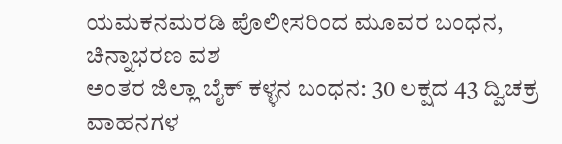ಯಮಕನಮರಡಿ ಪೊಲೀಸರಿಂದ ಮೂವರ ಬಂಧನ, ಚಿನ್ನಾಭರಣ ವಶ
ಅಂತರ ಜಿಲ್ಲಾ ಬೈಕ್ ಕಳ್ಳನ ಬಂಧನ: 30 ಲಕ್ಷದ 43 ದ್ವಿಚಕ್ರ ವಾಹನಗಳ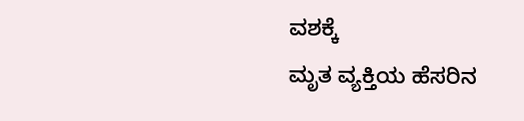ವಶಕ್ಕೆ
ಮೃತ ವ್ಯಕ್ತಿಯ ಹೆಸರಿನ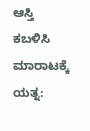ಆಸ್ತಿ ಕಬಳಿಸಿ ಮಾರಾಟಕ್ಕೆ ಯತ್ನ: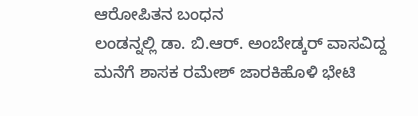ಆರೋಪಿತನ ಬಂಧನ
ಲಂಡನ್ನಲ್ಲಿ ಡಾ. ಬಿ.ಆರ್. ಅಂಬೇಡ್ಕರ್ ವಾಸವಿದ್ದ ಮನೆಗೆ ಶಾಸಕ ರಮೇಶ್ ಜಾರಕಿಹೊಳಿ ಭೇಟಿ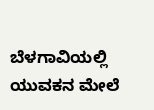ಬೆಳಗಾವಿಯಲ್ಲಿ ಯುವಕನ ಮೇಲೆ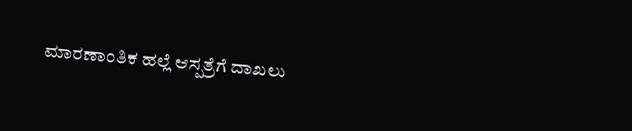ಮಾರಣಾಂತಿಕ ಹಲ್ಲೆ ಆಸ್ಪತ್ರೆಗೆ ದಾಖಲು